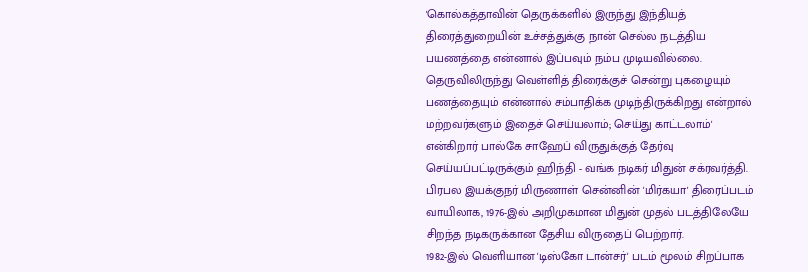'கொல்கத்தாவின் தெருக்களில் இருந்து இந்தியத் திரைத்துறையின் உச்சத்துக்கு நான் செல்ல நடத்திய பயணத்தை என்னால் இப்பவும் நம்ப முடியவில்லை. தெருவிலிருந்து வெள்ளித் திரைக்குச் சென்று புகழையும் பணத்தையும் என்னால் சம்பாதிக்க முடிந்திருக்கிறது என்றால் மற்றவர்களும் இதைச் செய்யலாம்; செய்து காட்டலாம்' என்கிறார் பால்கே சாஹேப் விருதுக்குத் தேர்வு செய்யப்பட்டிருக்கும் ஹிந்தி - வங்க நடிகர் மிதுன் சக்ரவர்த்தி.
பிரபல இயக்குநர் மிருணாள் சென்னின் 'மிர்கயா' திரைப்படம் வாயிலாக, 1976-இல் அறிமுகமான மிதுன் முதல் படத்திலேயே சிறந்த நடிகருக்கான தேசிய விருதைப் பெற்றார்.
1982-இல் வெளியான 'டிஸ்கோ டான்சர்' படம் மூலம் சிறப்பாக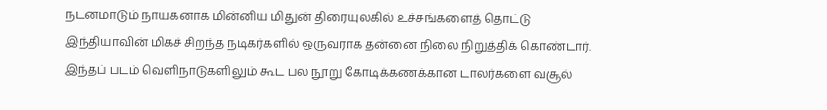நடனமாடும் நாயகனாக மின்னிய மிதுன் திரையுலகில் உச்சங்களைத் தொட்டு இந்தியாவின் மிகச் சிறந்த நடிகர்களில் ஒருவராக தன்னை நிலை நிறுத்திக் கொண்டார்.
இந்தப் படம் வெளிநாடுகளிலும் கூட பல நூறு கோடிக்கணக்கான டாலர்களை வசூல்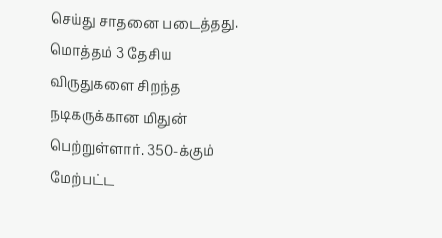செய்து சாதனை படைத்தது. மொத்தம் 3 தேசிய விருதுகளை சிறந்த நடிகருக்கான மிதுன் பெற்றுள்ளார். 350-க்கும் மேற்பட்ட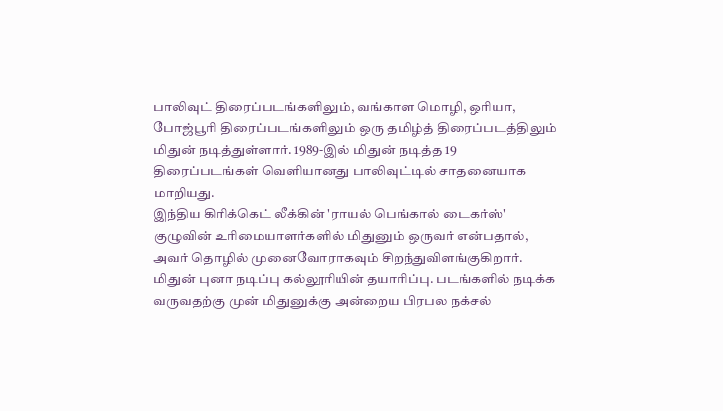பாலிவுட் திரைப்படங்களிலும், வங்காள மொழி, ஒரியா, போஜ்பூரி திரைப்படங்களிலும் ஒரு தமிழ்த் திரைப்படத்திலும் மிதுன் நடித்துள்ளார். 1989-இல் மிதுன் நடித்த 19 திரைப்படங்கள் வெளியானது பாலிவுட்டில் சாதனையாக மாறியது.
இந்திய கிரிக்கெட் லீக்கின் 'ராயல் பெங்கால் டைகர்ஸ்' குழுவின் உரிமையாளர்களில் மிதுனும் ஒருவர் என்பதால், அவர் தொழில் முனைவோராகவும் சிறந்துவிளங்குகிறார்.
மிதுன் புனா நடிப்பு கல்லூரியின் தயாரிப்பு. படங்களில் நடிக்க வருவதற்கு முன் மிதுனுக்கு அன்றைய பிரபல நக்சல்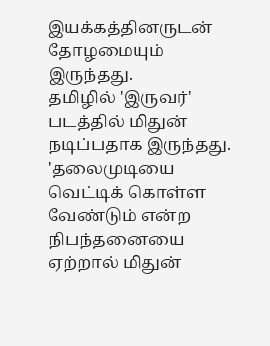இயக்கத்தினருடன் தோழமையும் இருந்தது.
தமிழில் 'இருவர்' படத்தில் மிதுன் நடிப்பதாக இருந்தது. 'தலைமுடியை வெட்டிக் கொள்ள வேண்டும் என்ற நிபந்தனையை ஏற்றால் மிதுன்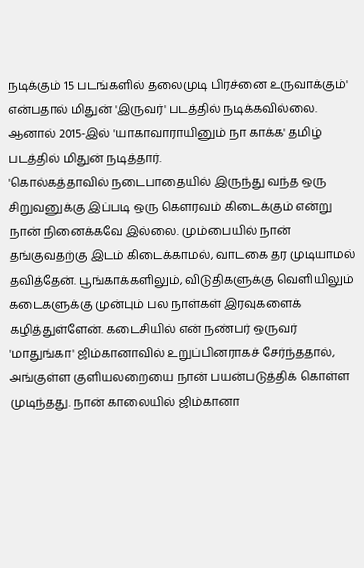நடிக்கும் 15 படங்களில் தலைமுடி பிரச்னை உருவாக்கும்' என்பதால் மிதுன் 'இருவர்' படத்தில் நடிக்கவில்லை. ஆனால் 2015-இல் 'யாகாவாராயினும் நா காக்க' தமிழ் படத்தில் மிதுன் நடித்தார்.
'கொல்கத்தாவில் நடைபாதையில் இருந்து வந்த ஒரு சிறுவனுக்கு இப்படி ஒரு கௌரவம் கிடைக்கும் என்று நான் நினைக்கவே இல்லை. மும்பையில் நான் தங்குவதற்கு இடம் கிடைக்காமல், வாடகை தர முடியாமல் தவித்தேன். பூங்காக்களிலும், விடுதிகளுக்கு வெளியிலும் கடைகளுக்கு முன்பும் பல நாள்கள் இரவுகளைக் கழித்துள்ளேன். கடைசியில் என் நண்பர் ஒருவர் 'மாதுங்கா' ஜிம்கானாவில் உறுப்பினராகச் சேர்ந்ததால், அங்குள்ள குளியலறையை நான் பயன்படுத்திக் கொள்ள முடிந்தது. நான் காலையில் ஜிம்கானா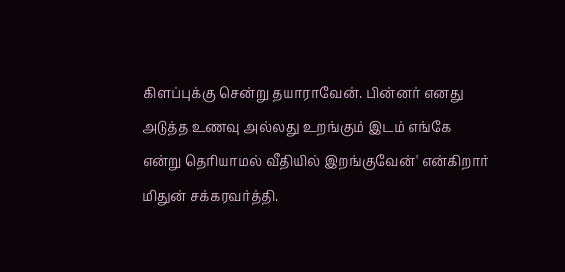கிளப்புக்கு சென்று தயாராவேன். பின்னர் எனது அடுத்த உணவு அல்லது உறங்கும் இடம் எங்கே என்று தெரியாமல் வீதியில் இறங்குவேன்' என்கிறார் மிதுன் சக்கரவர்த்தி.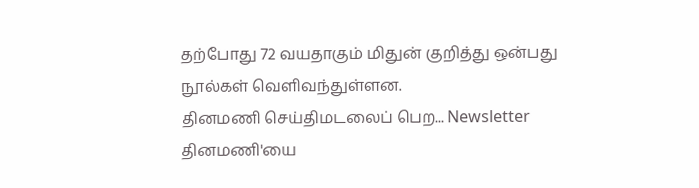தற்போது 72 வயதாகும் மிதுன் குறித்து ஒன்பது நூல்கள் வெளிவந்துள்ளன.
தினமணி செய்திமடலைப் பெற... Newsletter
தினமணி'யை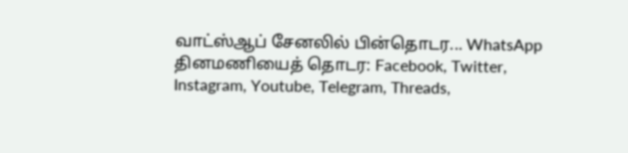வாட்ஸ்ஆப் சேனலில் பின்தொடர... WhatsApp
தினமணியைத் தொடர: Facebook, Twitter, Instagram, Youtube, Telegram, Threads,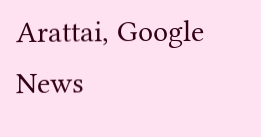Arattai, Google News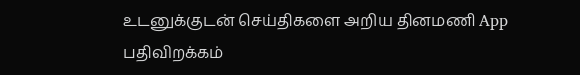உடனுக்குடன் செய்திகளை அறிய தினமணி App பதிவிறக்கம்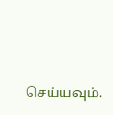செய்யவும்.